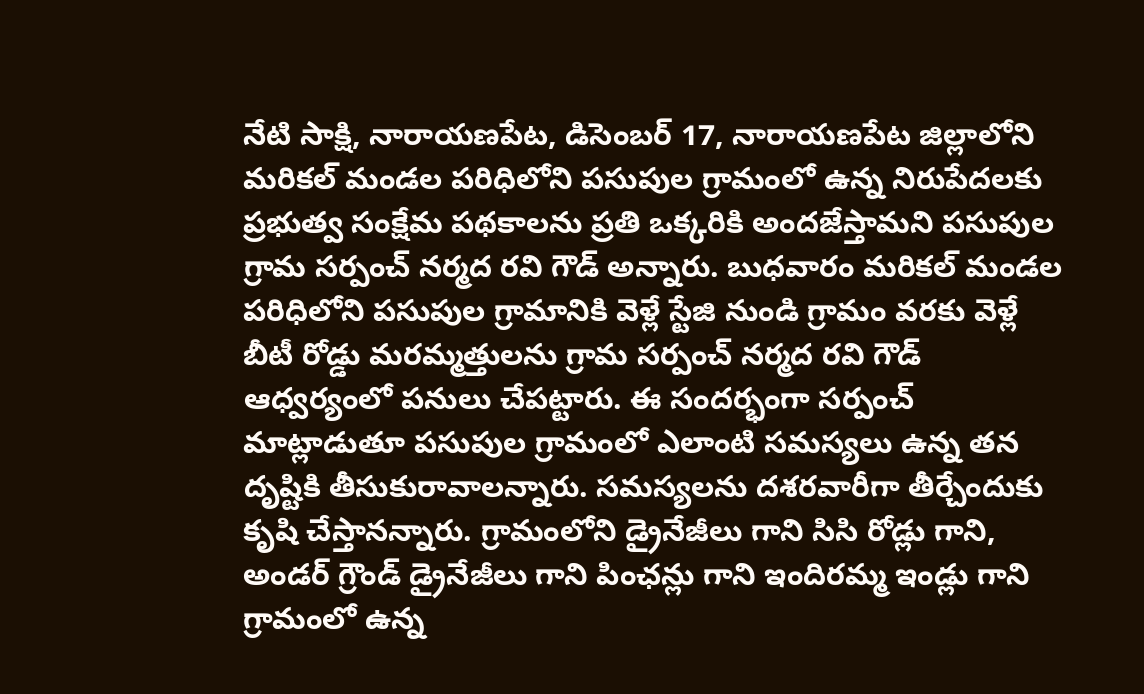నేటి సాక్షి, నారాయణపేట, డిసెంబర్ 17, నారాయణపేట జిల్లాలోని మరికల్ మండల పరిధిలోని పసుపుల గ్రామంలో ఉన్న నిరుపేదలకు ప్రభుత్వ సంక్షేమ పథకాలను ప్రతి ఒక్కరికి అందజేస్తామని పసుపుల గ్రామ సర్పంచ్ నర్మద రవి గౌడ్ అన్నారు. బుధవారం మరికల్ మండల పరిధిలోని పసుపుల గ్రామానికి వెళ్లే స్టేజి నుండి గ్రామం వరకు వెళ్లే బీటీ రోడ్డు మరమ్మత్తులను గ్రామ సర్పంచ్ నర్మద రవి గౌడ్ ఆధ్వర్యంలో పనులు చేపట్టారు. ఈ సందర్భంగా సర్పంచ్ మాట్లాడుతూ పసుపుల గ్రామంలో ఎలాంటి సమస్యలు ఉన్న తన దృష్టికి తీసుకురావాలన్నారు. సమస్యలను దశరవారీగా తీర్చేందుకు కృషి చేస్తానన్నారు. గ్రామంలోని డ్రైనేజీలు గాని సిసి రోడ్లు గాని, అండర్ గ్రౌండ్ డ్రైనేజీలు గాని పింఛన్లు గాని ఇందిరమ్మ ఇండ్లు గాని గ్రామంలో ఉన్న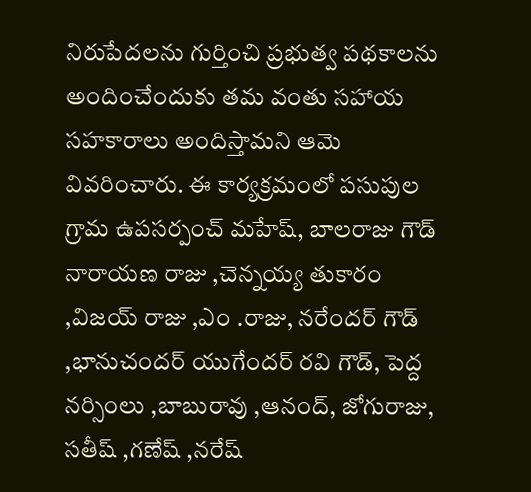నిరుపేదలను గుర్తించి ప్రభుత్వ పథకాలను అందించేందుకు తమ వంతు సహాయ సహకారాలు అందిస్తామని ఆమె వివరించారు. ఈ కార్యక్రమంలో పసుపుల గ్రామ ఉపసర్పంచ్ మహేష్, బాలరాజు గౌడ్ నారాయణ రాజు ,చెన్నయ్య తుకారం ,విజయ్ రాజు ,ఎం .రాజు, నరేందర్ గౌడ్ ,భానుచందర్ యుగేందర్ రవి గౌడ్, పెద్ద నర్సింలు ,బాబురావు ,ఆనంద్, జోగురాజు, సతీష్ ,గణేష్ ,నరేష్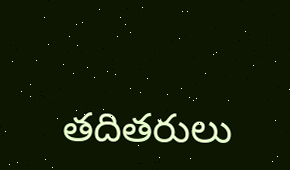తదితరులు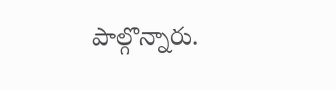పాల్గొన్నారు.